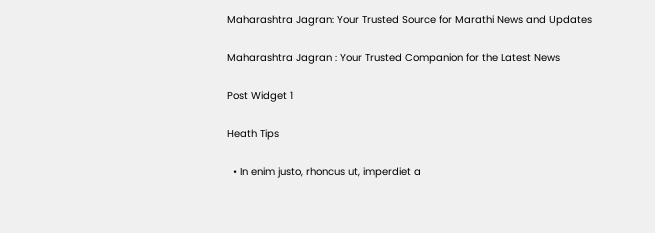Maharashtra Jagran: Your Trusted Source for Marathi News and Updates

Maharashtra Jagran : Your Trusted Companion for the Latest News

Post Widget 1

Heath Tips

  • In enim justo, rhoncus ut, imperdiet a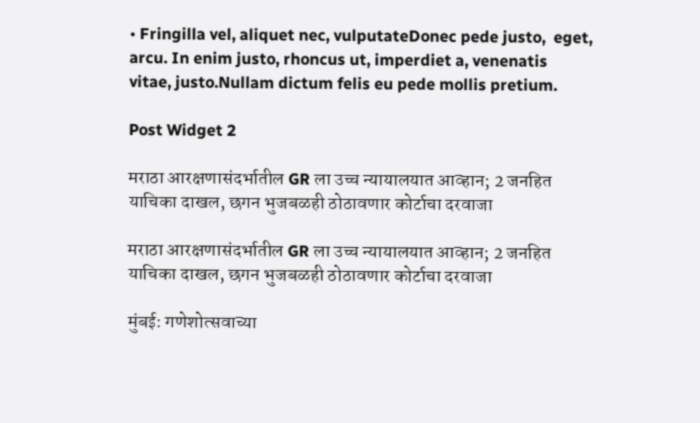• Fringilla vel, aliquet nec, vulputateDonec pede justo,  eget, arcu. In enim justo, rhoncus ut, imperdiet a, venenatis vitae, justo.Nullam dictum felis eu pede mollis pretium.

Post Widget 2

मराठा आरक्षणासंदर्भातील GR ला उच्च न्यायालयात आव्हान; 2 जनहित याचिका दाखल, छगन भुजबळही ठोठावणार कोर्टाचा दरवाजा

मराठा आरक्षणासंदर्भातील GR ला उच्च न्यायालयात आव्हान; 2 जनहित याचिका दाखल, छगन भुजबळही ठोठावणार कोर्टाचा दरवाजा

मुंबई: गणेशोत्सवाच्या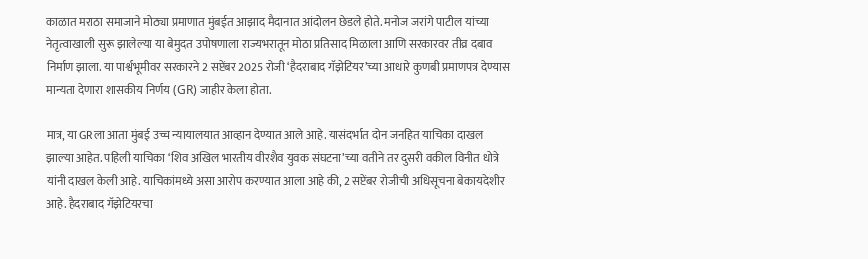काळात मराठा समाजाने मोठ्या प्रमाणात मुंबईत आझाद मैदानात आंदोलन छेडले होते. मनोज जरांगे पाटील यांच्या नेतृत्वाखाली सुरू झालेल्या या बेमुदत उपोषणाला राज्यभरातून मोठा प्रतिसाद मिळाला आणि सरकारवर तीव्र दबाव निर्माण झाला. या पार्श्वभूमीवर सरकारने 2 सप्टेंबर 2025 रोजी ‘हैदराबाद गॅझेटियर’च्या आधारे कुणबी प्रमाणपत्र देण्यास मान्यता देणारा शासकीय निर्णय (GR) जाहीर केला होता.

मात्र, या GRला आता मुंबई उच्च न्यायालयात आव्हान देण्यात आले आहे. यासंदर्भात दोन जनहित याचिका दाखल झाल्या आहेत. पहिली याचिका ‘शिव अखिल भारतीय वीरशैव युवक संघटना’च्या वतीने तर दुसरी वकील विनीत धोत्रे यांनी दाखल केली आहे. याचिकांमध्ये असा आरोप करण्यात आला आहे की, 2 सप्टेंबर रोजीची अधिसूचना बेकायदेशीर आहे. हैदराबाद गॅझेटियरचा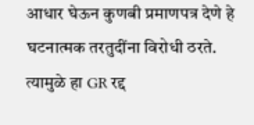आधार घेऊन कुणबी प्रमाणपत्र देणे हे घटनात्मक तरतुदींना विरोधी ठरते. त्यामुळे हा GR रद्द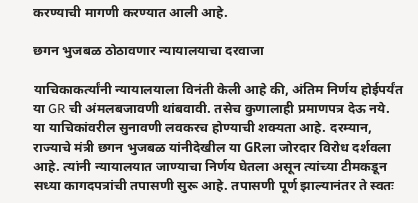करण्याची मागणी करण्यात आली आहे.

छगन भुजबळ ठोठावणार न्यायालयाचा दरवाजा

याचिकाकर्त्यांनी न्यायालयाला विनंती केली आहे की, अंतिम निर्णय होईपर्यंत या GR ची अंमलबजावणी थांबवावी. तसेच कुणालाही प्रमाणपत्र देऊ नये. या याचिकांवरील सुनावणी लवकरच होण्याची शक्यता आहे. दरम्यान, राज्याचे मंत्री छगन भुजबळ यांनीदेखील या GRला जोरदार विरोध दर्शवला आहे. त्यांनी न्यायालयात जाण्याचा निर्णय घेतला असून त्यांच्या टीमकडून सध्या कागदपत्रांची तपासणी सुरू आहे. तपासणी पूर्ण झाल्यानंतर ते स्वतः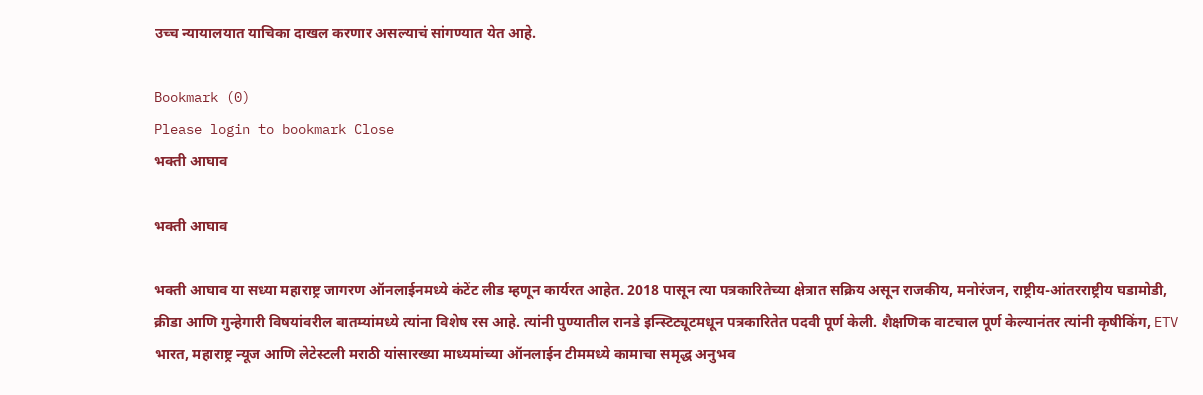उच्च न्यायालयात याचिका दाखल करणार असल्याचं सांगण्यात येत आहे.

Bookmark (0)
Please login to bookmark Close
भक्ती आघाव

भक्ती आघाव

भक्ती आघाव या सध्या महाराष्ट्र जागरण ऑनलाईनमध्ये कंटेंट लीड म्हणून कार्यरत आहेत. 2018 पासून त्या पत्रकारितेच्या क्षेत्रात सक्रिय असून राजकीय, मनोरंजन, राष्ट्रीय-आंतरराष्ट्रीय घडामोडी, क्रीडा आणि गुन्हेगारी विषयांवरील बातम्यांमध्ये त्यांना विशेष रस आहे. त्यांनी पुण्यातील रानडे इन्स्टिट्यूटमधून पत्रकारितेत पदवी पूर्ण केली. शैक्षणिक वाटचाल पूर्ण केल्यानंतर त्यांनी कृषीकिंग, ETV भारत, महाराष्ट्र न्यूज आणि लेटेस्टली मराठी यांसारख्या माध्यमांच्या ऑनलाईन टीममध्ये कामाचा समृद्ध अनुभव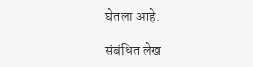घेतला आहे.

संबंधित लेख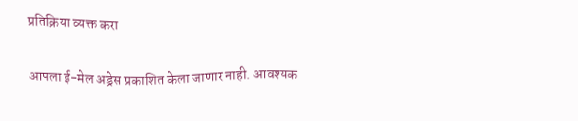प्रतिक्रिया व्यक्त करा

आपला ई-मेल अड्रेस प्रकाशित केला जाणार नाही. आवश्यक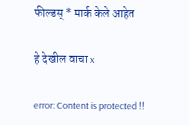फील्डस् * मार्क केले आहेत

हे देखील वाचा x

error: Content is protected !!